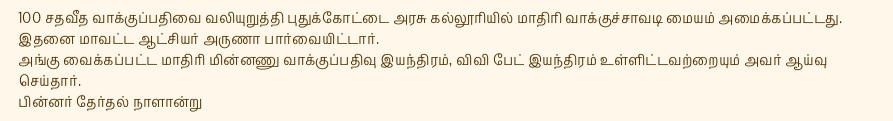100 சதவீத வாக்குப்பதிவை வலியுறுத்தி புதுக்கோட்டை அரசு கல்லூரியில் மாதிரி வாக்குச்சாவடி மையம் அமைக்கப்பட்டது.
இதனை மாவட்ட ஆட்சியர் அருணா பார்வையிட்டார்.
அங்கு வைக்கப்பட்ட மாதிரி மின்னணு வாக்குப்பதிவு இயந்திரம், விவி பேட் இயந்திரம் உள்ளிட்டவற்றையும் அவர் ஆய்வு செய்தார்.
பின்னர் தேர்தல் நாளான்று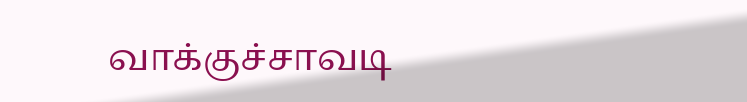வாக்குச்சாவடி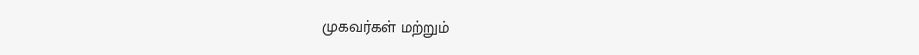முகவர்கள் மற்றும்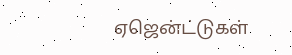ஏஜென்ட்டுகள்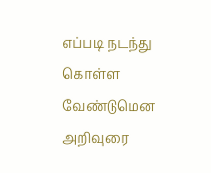எப்படி நடந்து கொள்ள வேண்டுமென அறிவுரை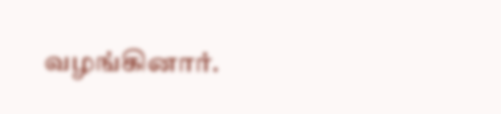வழங்கினார்.